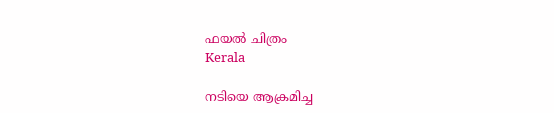ഫയൽ ചിത്രം
Kerala

നടിയെ ആക്രമിച്ച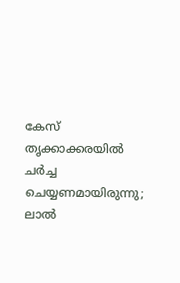കേസ് തൃക്കാക്കരയില്‍ ചര്‍ച്ച ചെയ്യണമായിരുന്നു; ലാല്‍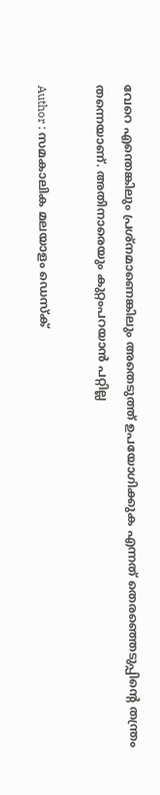വേറെ എന്തെങ്കിലും പ്രശ്‌നമാണെങ്കിലും അതെടുത്ത് ഉപയോഗിക്കുക എന്നത് തെരഞ്ഞെടുപ്പിന്റെ തന്ത്രം തന്നെയാണ്. അതിനാരെയും കുറ്റംപറയാന്‍ പറ്റില്ല

Author : സമകാലിക മലയാളം ഡെസ്ക്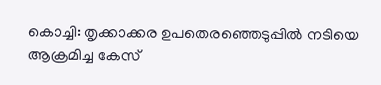കൊച്ചി: തൃക്കാക്കര ഉപതെരഞ്ഞെടുപ്പില്‍ നടിയെ ആക്രമിച്ച കേസ്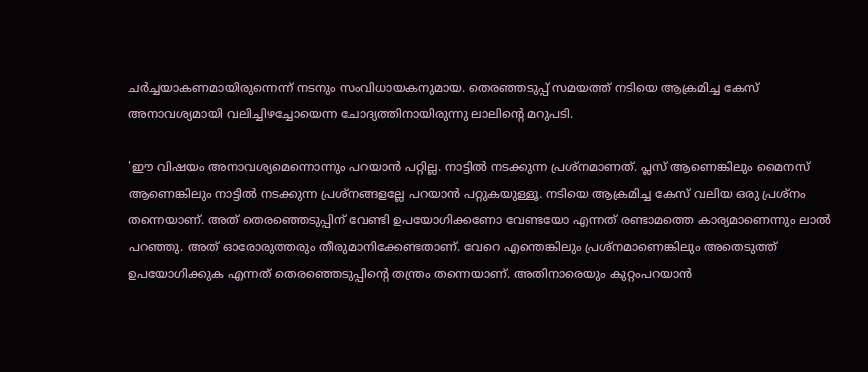ചര്‍ച്ചയാകണമായിരുന്നെന്ന് നടനും സംവിധായകനുമായ. തെരഞ്ഞടുപ്പ് സമയത്ത് നടിയെ ആക്രമിച്ച കേസ് അനാവശ്യമായി വലിച്ചിഴച്ചോയെന്ന ചോദ്യത്തിനായിരുന്നു ലാലിന്റെ മറുപടി.

'ഈ വിഷയം അനാവശ്യമെന്നൊന്നും പറയാന്‍ പറ്റില്ല. നാട്ടില്‍ നടക്കുന്ന പ്രശ്നമാണത്. പ്ലസ് ആണെങ്കിലും മൈനസ് ആണെങ്കിലും നാട്ടില്‍ നടക്കുന്ന പ്രശ്‌നങ്ങളല്ലേ പറയാന്‍ പറ്റുകയുള്ളൂ. നടിയെ ആക്രമിച്ച കേസ് വലിയ ഒരു പ്രശ്‌നം തന്നെയാണ്. അത് തെരഞ്ഞെടുപ്പിന് വേണ്ടി ഉപയോഗിക്കണോ വേണ്ടയോ എന്നത് രണ്ടാമത്തെ കാര്യമാണെന്നും ലാല്‍ പറഞ്ഞു. അത് ഓരോരുത്തരും തീരുമാനിക്കേണ്ടതാണ്. വേറെ എന്തെങ്കിലും പ്രശ്‌നമാണെങ്കിലും അതെടുത്ത് ഉപയോഗിക്കുക എന്നത് തെരഞ്ഞെടുപ്പിന്റെ തന്ത്രം തന്നെയാണ്. അതിനാരെയും കുറ്റംപറയാന്‍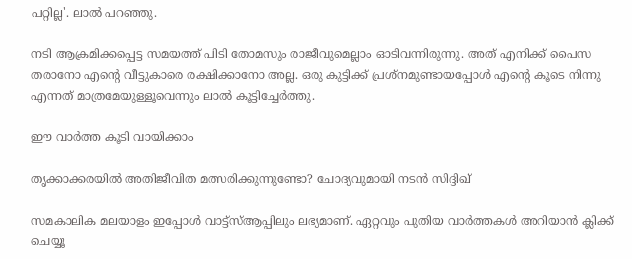പറ്റില്ല'. ലാല്‍ പറഞ്ഞു.

നടി ആക്രമിക്കപ്പെട്ട സമയത്ത് പിടി തോമസും രാജീവുമെല്ലാം ഓടിവന്നിരുന്നു. അത് എനിക്ക് പൈസ തരാനോ എന്റെ വീട്ടുകാരെ രക്ഷിക്കാനോ അല്ല. ഒരു കുട്ടിക്ക് പ്രശ്‌നമുണ്ടായപ്പോള്‍ എന്റെ കൂടെ നിന്നു എന്നത് മാത്രമേയുള്ളൂവെന്നും ലാല്‍ കൂട്ടിച്ചേര്‍ത്തു.

ഈ വാർത്ത കൂടി വായിക്കാം

തൃക്കാക്കരയില്‍ അതിജീവിത മത്സരിക്കുന്നുണ്ടോ? ചോദ്യവുമായി നടന്‍ സിദ്ദിഖ്

സമകാലിക മലയാളം ഇപ്പോൾ വാട്ട്‌സ്ആപ്പിലും ലഭ്യമാണ്. ഏറ്റവും പുതിയ വാർത്തകൾ അറിയാൻ ക്ലിക്ക് ചെയ്യൂ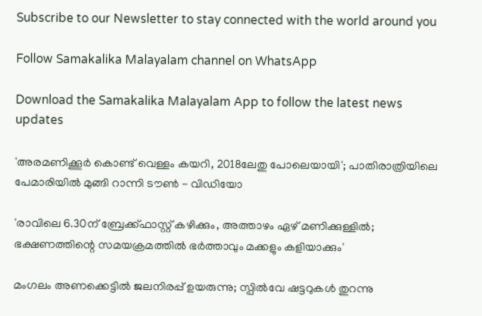Subscribe to our Newsletter to stay connected with the world around you

Follow Samakalika Malayalam channel on WhatsApp

Download the Samakalika Malayalam App to follow the latest news updates

'അരമണിക്കൂര്‍ കൊണ്ട് വെള്ളം കയറി, 2018ലേതു പോലെയായി'; പാതിരാത്രിയിലെ പേമാരിയില്‍ മുങ്ങി റാന്നി ടൗണ്‍ - വിഡിയോ

'രാവിലെ 6.30ന് ബ്രേക്ക്ഫാസ്റ്റ് കഴിക്കും, അത്താഴം ഏഴ് മണിക്കുള്ളിൽ; ഭക്ഷണത്തിന്റെ സമയക്രമത്തിൽ ഭർത്താവും മക്കളും കളിയാക്കും'

മംഗലം അണക്കെട്ടില്‍ ജലനിരപ്പ് ഉയരുന്നു; സ്പില്‍വേ ഷട്ടറുകള്‍ തുറന്നു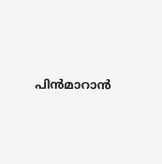പിന്‍മാറാന്‍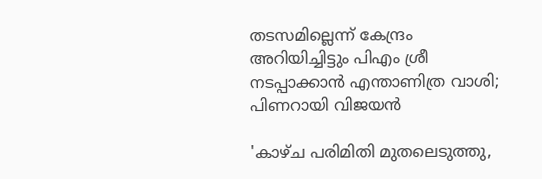തടസമില്ലെന്ന് കേന്ദ്രം അറിയിച്ചിട്ടും പിഎം ശ്രീ നടപ്പാക്കാന്‍ എന്താണിത്ര വാശി; പിണറായി വിജയന്‍

'കാഴ്ച പരിമിതി മുതലെടുത്തു,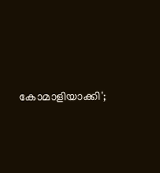കോമാളിയാക്കി';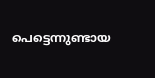പെട്ടെന്നുണ്ടായ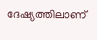ദേഷ്യത്തിലാണ്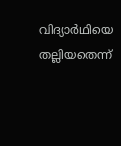വിദ്യാര്‍ഥിയെ തല്ലിയതെന്ന്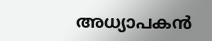അധ്യാപകന്‍